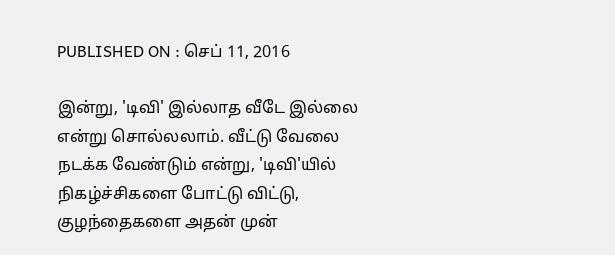PUBLISHED ON : செப் 11, 2016

இன்று, 'டிவி' இல்லாத வீடே இல்லை என்று சொல்லலாம். வீட்டு வேலை நடக்க வேண்டும் என்று, 'டிவி'யில் நிகழ்ச்சிகளை போட்டு விட்டு, குழந்தைகளை அதன் முன்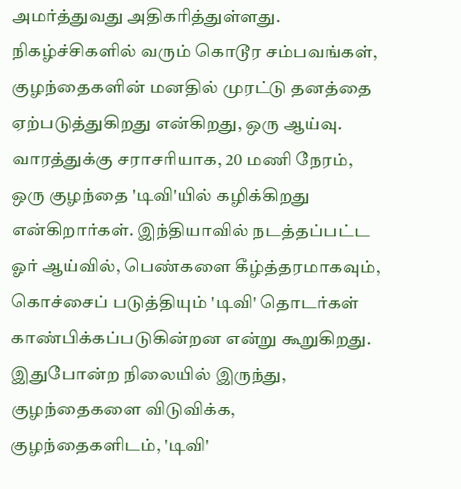அமர்த்துவது அதிகரித்துள்ளது. நிகழ்ச்சிகளில் வரும் கொடூர சம்பவங்கள், குழந்தைகளின் மனதில் முரட்டு தனத்தை ஏற்படுத்துகிறது என்கிறது, ஒரு ஆய்வு.
வாரத்துக்கு சராசரியாக, 20 மணி நேரம், ஒரு குழந்தை 'டிவி'யில் கழிக்கிறது என்கிறார்கள். இந்தியாவில் நடத்தப்பட்ட ஓர் ஆய்வில், பெண்களை கீழ்த்தரமாகவும், கொச்சைப் படுத்தியும் 'டிவி' தொடர்கள் காண்பிக்கப்படுகின்றன என்று கூறுகிறது. இதுபோன்ற நிலையில் இருந்து, குழந்தைகளை விடுவிக்க, குழந்தைகளிடம், 'டிவி'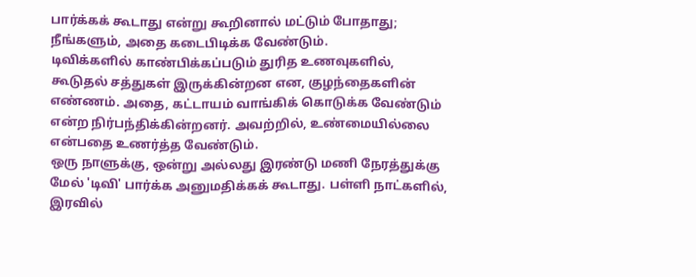பார்க்கக் கூடாது என்று கூறினால் மட்டும் போதாது; நீங்களும், அதை கடைபிடிக்க வேண்டும்.
டிவிக்களில் காண்பிக்கப்படும் துரித உணவுகளில், கூடுதல் சத்துகள் இருக்கின்றன என, குழந்தைகளின் எண்ணம். அதை, கட்டாயம் வாங்கிக் கொடுக்க வேண்டும் என்ற நிர்பந்திக்கின்றனர். அவற்றில், உண்மையில்லை என்பதை உணர்த்த வேண்டும்.
ஒரு நாளுக்கு, ஒன்று அல்லது இரண்டு மணி நேரத்துக்கு மேல் 'டிவி' பார்க்க அனுமதிக்கக் கூடாது. பள்ளி நாட்களில், இரவில்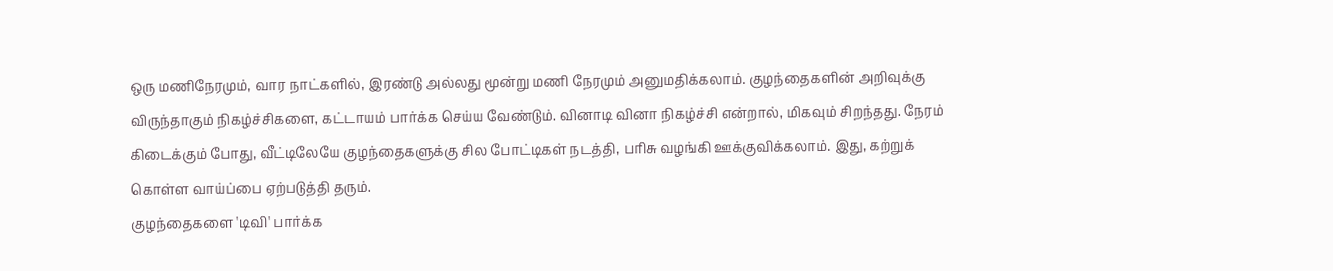ஒரு மணிநேரமும், வார நாட்களில், இரண்டு அல்லது மூன்று மணி நேரமும் அனுமதிக்கலாம். குழந்தைகளின் அறிவுக்கு விருந்தாகும் நிகழ்ச்சிகளை, கட்டாயம் பார்க்க செய்ய வேண்டும். வினாடி வினா நிகழ்ச்சி என்றால், மிகவும் சிறந்தது. நேரம் கிடைக்கும் போது, வீட்டிலேயே குழந்தைகளுக்கு சில போட்டிகள் நடத்தி, பரிசு வழங்கி ஊக்குவிக்கலாம். இது, கற்றுக் கொள்ள வாய்ப்பை ஏற்படுத்தி தரும்.
குழந்தைகளை 'டிவி' பார்க்க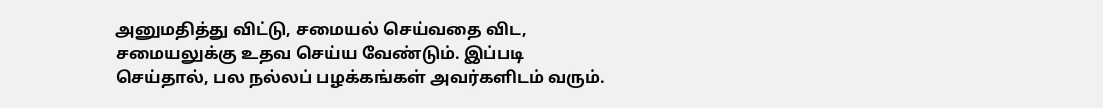அனுமதித்து விட்டு, சமையல் செய்வதை விட, சமையலுக்கு உதவ செய்ய வேண்டும். இப்படி செய்தால், பல நல்லப் பழக்கங்கள் அவர்களிடம் வரும்.